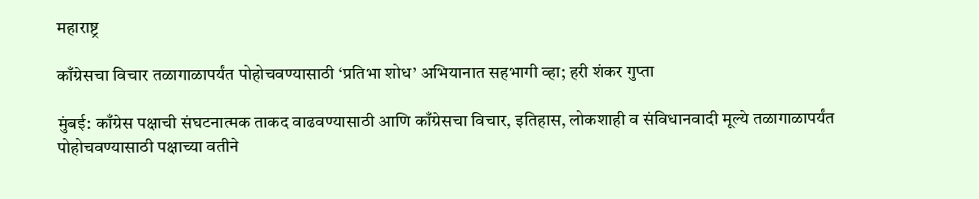महाराष्ट्र

काँग्रेसचा विचार तळागाळापर्यंत पोहोचवण्यासाठी ‘प्रतिभा शोध’ अभियानात सहभागी व्हा; हरी शंकर गुप्ता

मुंबई: काँग्रेस पक्षाची संघटनात्मक ताकद वाढवण्यासाठी आणि काँग्रेसचा विचार, इतिहास, लोकशाही व संविधानवादी मूल्ये तळागाळापर्यंत पोहोचवण्यासाठी पक्षाच्या वतीने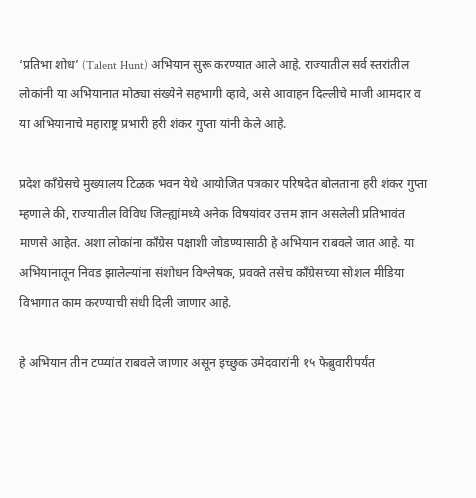‘प्रतिभा शोध’ (Talent Hunt) अभियान सुरू करण्यात आले आहे. राज्यातील सर्व स्तरांतील लोकांनी या अभियानात मोठ्या संख्येने सहभागी व्हावे, असे आवाहन दिल्लीचे माजी आमदार व या अभियानाचे महाराष्ट्र प्रभारी हरी शंकर गुप्ता यांनी केले आहे.

प्रदेश काँग्रेसचे मुख्यालय टिळक भवन येथे आयोजित पत्रकार परिषदेत बोलताना हरी शंकर गुप्ता म्हणाले की, राज्यातील विविध जिल्ह्यांमध्ये अनेक विषयांवर उत्तम ज्ञान असलेली प्रतिभावंत माणसे आहेत. अशा लोकांना काँग्रेस पक्षाशी जोडण्यासाठी हे अभियान राबवले जात आहे. या अभियानातून निवड झालेल्यांना संशोधन विश्लेषक, प्रवक्ते तसेच काँग्रेसच्या सोशल मीडिया विभागात काम करण्याची संधी दिली जाणार आहे.

हे अभियान तीन टप्प्यांत राबवले जाणार असून इच्छुक उमेदवारांनी १५ फेब्रुवारीपर्यंत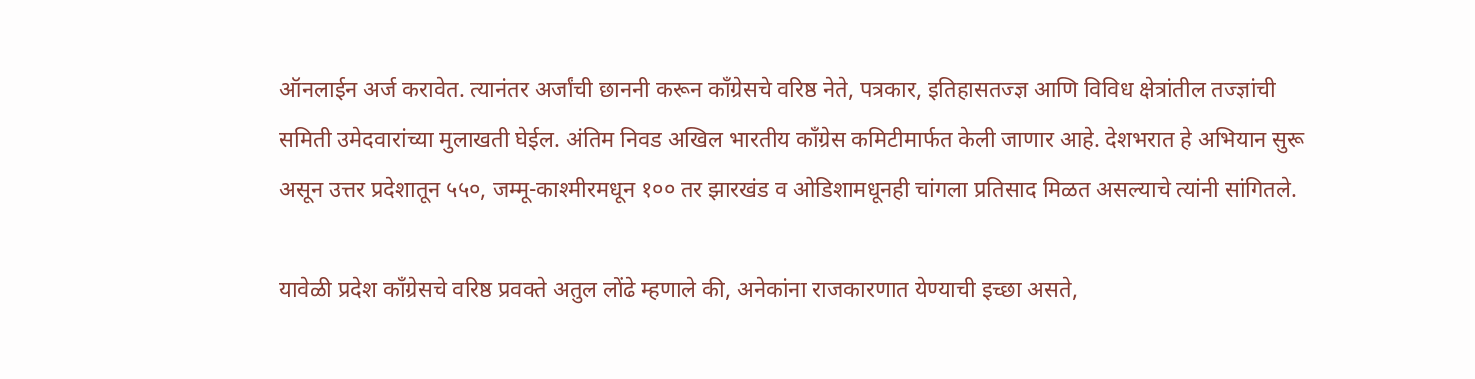ऑनलाईन अर्ज करावेत. त्यानंतर अर्जांची छाननी करून काँग्रेसचे वरिष्ठ नेते, पत्रकार, इतिहासतज्ज्ञ आणि विविध क्षेत्रांतील तज्ज्ञांची समिती उमेदवारांच्या मुलाखती घेईल. अंतिम निवड अखिल भारतीय काँग्रेस कमिटीमार्फत केली जाणार आहे. देशभरात हे अभियान सुरू असून उत्तर प्रदेशातून ५५०, जम्मू-काश्मीरमधून १०० तर झारखंड व ओडिशामधूनही चांगला प्रतिसाद मिळत असल्याचे त्यांनी सांगितले.

यावेळी प्रदेश काँग्रेसचे वरिष्ठ प्रवक्ते अतुल लोंढे म्हणाले की, अनेकांना राजकारणात येण्याची इच्छा असते,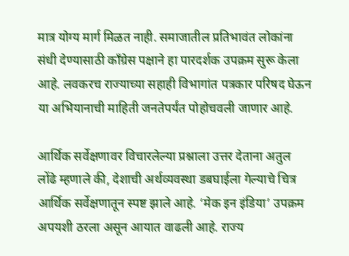मात्र योग्य मार्ग मिळत नाही. समाजातील प्रतिभावंत लोकांना संधी देण्यासाठी काँग्रेस पक्षाने हा पारदर्शक उपक्रम सुरू केला आहे. लवकरच राज्याच्या सहाही विभागांत पत्रकार परिषद घेऊन या अभियानाची माहिती जनतेपर्यंत पोहोचवली जाणार आहे.

आर्थिक सर्वेक्षणावर विचारलेल्या प्रश्नाला उत्तर देताना अतुल लोंढे म्हणाले की, देशाची अर्थव्यवस्था डबघाईला गेल्याचे चित्र आर्थिक सर्वेक्षणातून स्पष्ट झाले आहे. ‘मेक इन इंडिया’ उपक्रम अपयशी ठरला असून आयात वाढली आहे. राज्य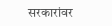सरकारांवर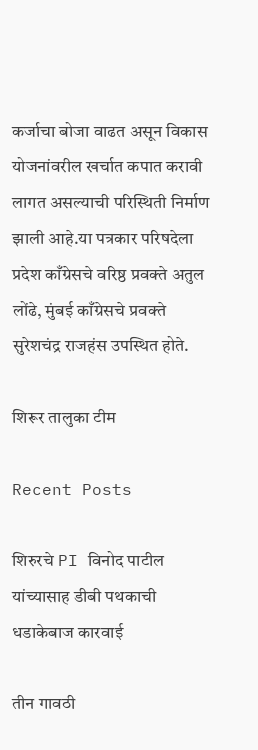कर्जाचा बोजा वाढत असून विकास योजनांवरील खर्चात कपात करावी लागत असल्याची परिस्थिती निर्माण झाली आहे.या पत्रकार परिषदेला प्रदेश काँग्रेसचे वरिष्ठ प्रवक्ते अतुल लोंढे, मुंबई काँग्रेसचे प्रवक्ते सुरेशचंद्र राजहंस उपस्थित होते.

शिरूर तालुका टीम

Recent Posts

शिरुरचे PI विनोद पाटील यांच्यासाह डीबी पथकाची धडाकेबाज कारवाई

तीन गावठी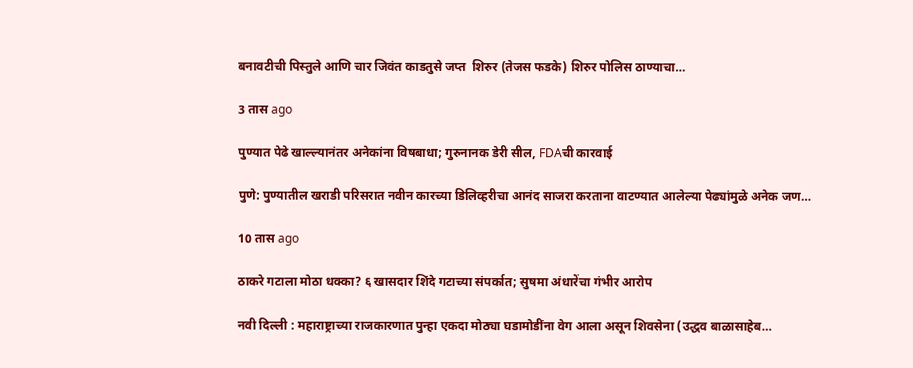बनावटीची पिस्तुले आणि चार जिवंत काडतुसे जप्त  शिरुर (तेजस फडके) शिरुर पोलिस ठाण्याचा…

3 तास ago

पुण्यात पेढे खाल्ल्यानंतर अनेकांना विषबाधा; गुरुनानक डेरी सील, FDAची कारवाई

पुणे: पुण्यातील खराडी परिसरात नवीन कारच्या डिलिव्हरीचा आनंद साजरा करताना वाटण्यात आलेल्या पेढ्यांमुळे अनेक जण…

10 तास ago

ठाकरे गटाला मोठा धक्का? ६ खासदार शिंदे गटाच्या संपर्कात; सुषमा अंधारेंचा गंभीर आरोप

नवी दिल्ली : महाराष्ट्राच्या राजकारणात पुन्हा एकदा मोठ्या घडामोडींना वेग आला असून शिवसेना (उद्धव बाळासाहेब…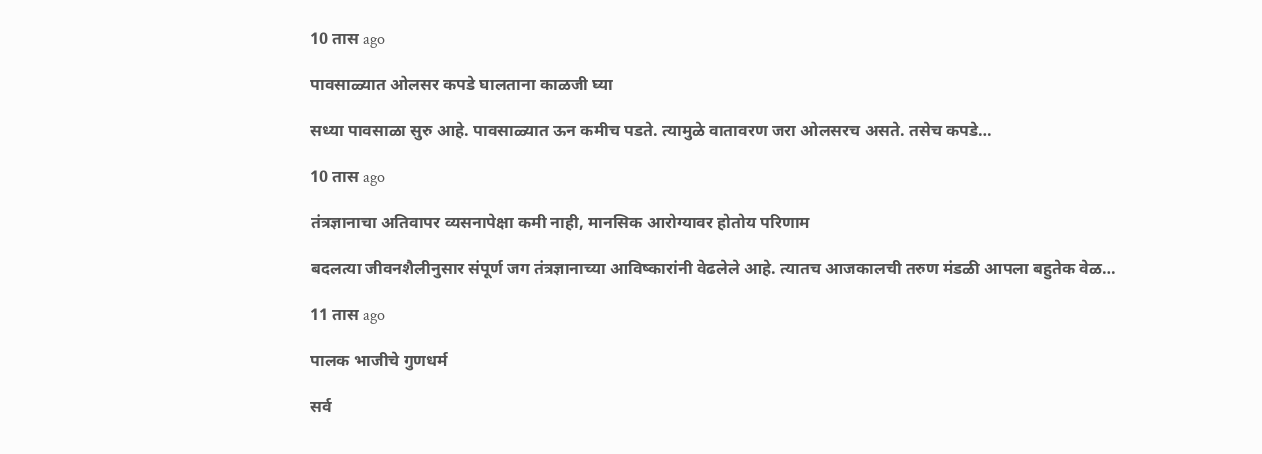10 तास ago

पावसाळ्यात ओलसर कपडे घालताना काळजी घ्या

सध्या पावसाळा सुरु आहे. पावसाळ्यात ऊन कमीच पडते. त्यामुळे वातावरण जरा ओलसरच असते. तसेच कपडे…

10 तास ago

तंत्रज्ञानाचा अतिवापर व्यसनापेक्षा कमी नाही, मानसिक आरोग्यावर होतोय परिणाम

बदलत्या जीवनशैलीनुसार संपूर्ण जग तंत्रज्ञानाच्या आविष्कारांनी वेढलेले आहे. त्यातच आजकालची तरुण मंडळी आपला बहुतेक वेळ…

11 तास ago

पालक भाजीचे गुणधर्म

सर्व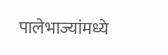पालेभाज्यांमध्ये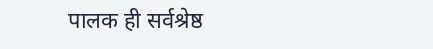पालक ही सर्वश्रेष्ठ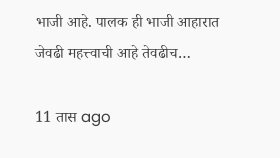भाजी आहे. पालक ही भाजी आहारात जेवढी महत्त्वाची आहे तेवढीच…

11 तास ago